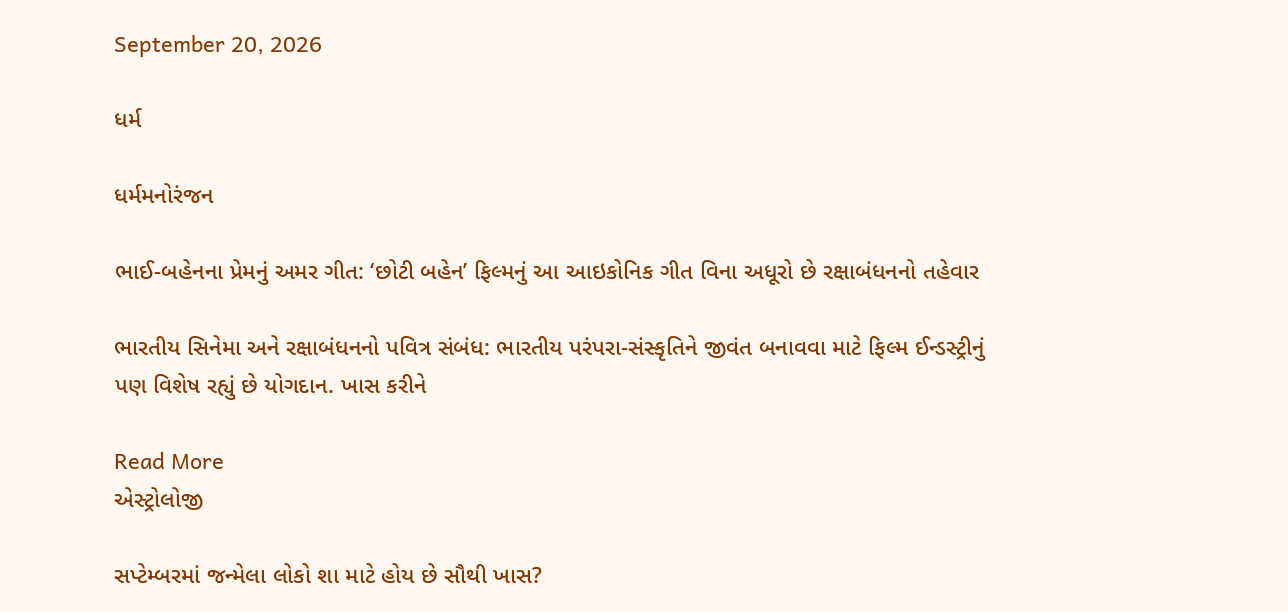September 20, 2026

ધર્મ

ધર્મમનોરંજન

ભાઈ-બહેનના પ્રેમનું અમર ગીત: ‘છોટી બહેન’ ફિલ્મનું આ આઇકોનિક ગીત વિના અધૂરો છે રક્ષાબંધનનો તહેવાર

ભારતીય સિનેમા અને રક્ષાબંધનનો પવિત્ર સંબંધ: ભારતીય પરંપરા-સંસ્કૃતિને જીવંત બનાવવા માટે ફિલ્મ ઈન્ડસ્ટ્રીનું પણ વિશેષ રહ્યું છે યોગદાન. ખાસ કરીને

Read More
એસ્ટ્રોલોજી

સપ્ટેમ્બરમાં જન્મેલા લોકો શા માટે હોય છે સૌથી ખાસ?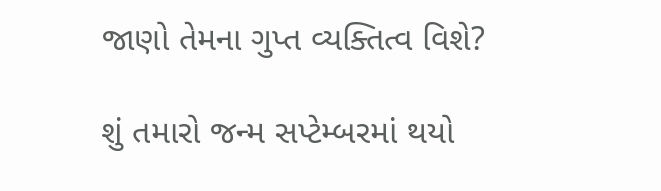જાણો તેમના ગુપ્ત વ્યક્તિત્વ વિશે?

શું તમારો જન્મ સપ્ટેમ્બરમાં થયો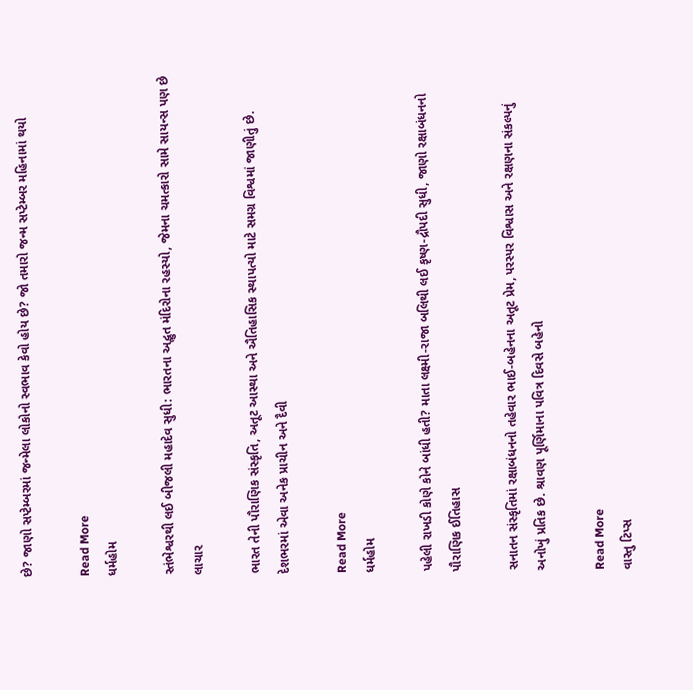છે? જાણો સપ્ટેમ્બરમાં જન્મેલા લોકોનો સ્વભાવ કેવો હોય છે? જો તમારો જન્મ સપ્ટેમ્બર મહિનામાં થયો

Read More
ધર્મહોમ

સ્તંભેશ્વરથી લઈ બીજલી મહાદેવ સુધી: ભારતના અદ્ભુત મંદિરોના રહસ્યો, જેમના ચમત્કારો સામે સાયન્સ પણ છે લાચાર

ભારત તેની પૌરાણિક સંસ્કૃતિ, અતૂટ આસ્થા અને ઐતિહાસિક સ્થાપત્યો માટે સમગ્ર વિશ્વમાં જાણીતું છે. દેશભરમાં એવા અનેક પ્રાચીન અને દૈવી

Read More
ધર્મહોમ

પહેલી રાખડી કોણે કોને બાંધી હતી? માતા લક્ષ્મી-રાજા બલિથી લઈ કૃષ્ણ-દ્રૌપદી સુધી, જાણો રક્ષાબંધનનો પૌરાણિક ઈતિહાસ

સનાતન સંસ્કૃતિમાં રક્ષાબંધનનો તહેવાર ભાઈ-બહેનના અતૂટ પ્રેમ, પરસ્પર વિશ્વાસ અને રક્ષણના સંકલ્પનું અનોખું પ્રતિક છે. શ્રાવણ પૂર્ણિમાના પવિત્ર દિવસે બહેનો

Read More
વાસ્તુ ટિપ્સ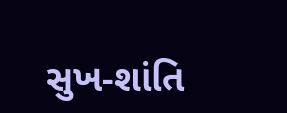સુખ-શાંતિ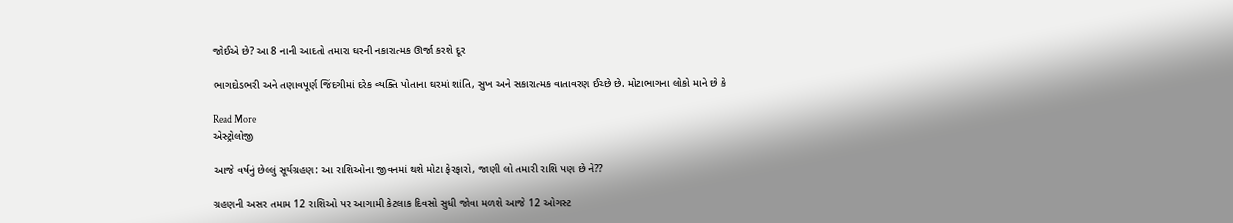જોઈએ છે? આ 8 નાની આદતો તમારા ઘરની નકારાત્મક ઊર્જા કરશે દૂર

ભાગદોડભરી અને તણાવપૂર્ણ જિંદગીમાં દરેક વ્યક્તિ પોતાના ઘરમાં શાંતિ, સુખ અને સકારાત્મક વાતાવરણ ઈચ્છે છે. મોટાભાગના લોકો માને છે કે

Read More
એસ્ટ્રોલોજી

આજે વર્ષનું છેલ્લું સૂર્યગ્રહણ: આ રાશિઓના જીવનમાં થશે મોટા ફેરફારો, જાણી લો તમારી રાશિ પણ છે ને??

ગ્રહણની અસર તમામ 12 રાશિઓ પર આગામી કેટલાક દિવસો સુધી જોવા મળશે આજે 12 ઓગસ્ટ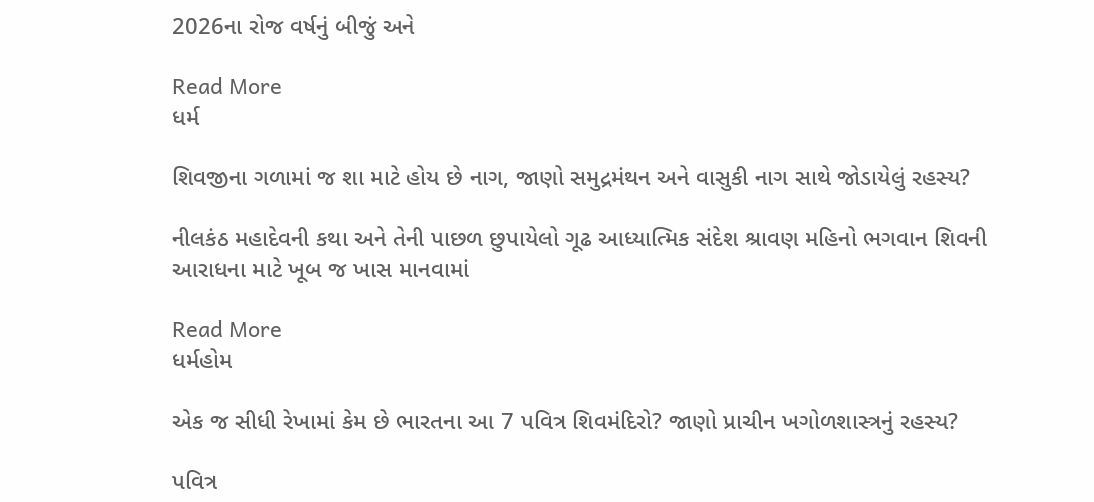2026ના રોજ વર્ષનું બીજું અને

Read More
ધર્મ

શિવજીના ગળામાં જ શા માટે હોય છે નાગ, જાણો સમુદ્રમંથન અને વાસુકી નાગ સાથે જોડાયેલું રહસ્ય?

નીલકંઠ મહાદેવની કથા અને તેની પાછળ છુપાયેલો ગૂઢ આધ્યાત્મિક સંદેશ શ્રાવણ મહિનો ભગવાન શિવની આરાધના માટે ખૂબ જ ખાસ માનવામાં

Read More
ધર્મહોમ

એક જ સીધી રેખામાં કેમ છે ભારતના આ 7 પવિત્ર શિવમંદિરો? જાણો પ્રાચીન ખગોળશાસ્ત્રનું રહસ્ય?

પવિત્ર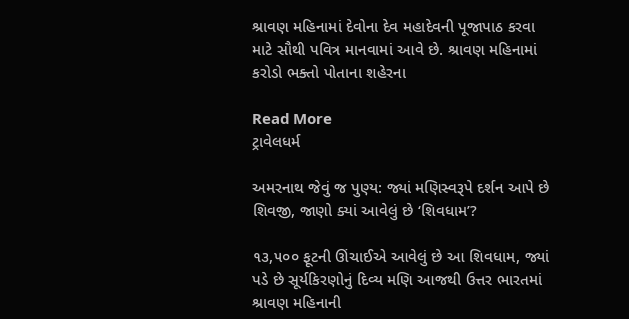શ્રાવણ મહિનામાં દેવોના દેવ મહાદેવની પૂજાપાઠ કરવા માટે સૌથી પવિત્ર માનવામાં આવે છે. શ્રાવણ મહિનામાં કરોડો ભક્તો પોતાના શહેરના

Read More
ટ્રાવેલધર્મ

અમરનાથ જેવું જ પુણ્ય: જ્યાં મણિસ્વરૂપે દર્શન આપે છે શિવજી, જાણો ક્યાં આવેલું છે ‘શિવધામ’?

૧૩,૫૦૦ ફૂટની ઊંચાઈએ આવેલું છે આ શિવધામ, જ્યાં પડે છે સૂર્યકિરણોનું દિવ્ય મણિ આજથી ઉત્તર ભારતમાં શ્રાવણ મહિનાની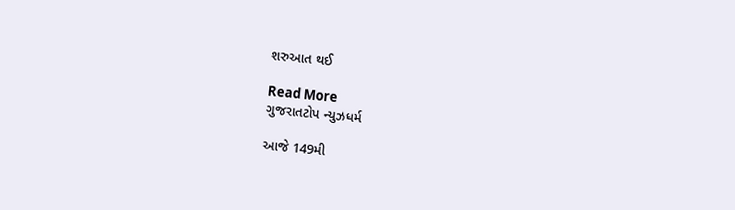શરુઆત થઈ

Read More
ગુજરાતટોપ ન્યુઝધર્મ

આજે 149મી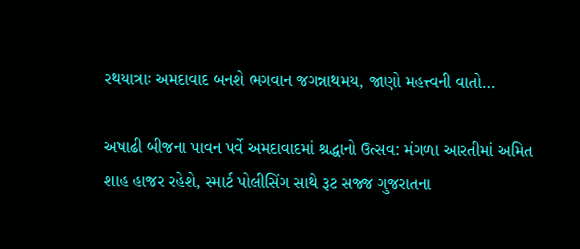રથયાત્રાઃ અમદાવાદ બનશે ભગવાન જગન્નાથમય, જાણો મહત્ત્વની વાતો…

અષાઢી બીજના પાવન પર્વે અમદાવાદમાં શ્રદ્ધાનો ઉત્સવ: મંગળા આરતીમાં અમિત શાહ હાજર રહેશે, સ્માર્ટ પોલીસિંગ સાથે રૂટ સજ્જ ગુજરાતના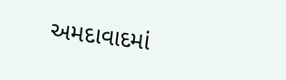અમદાવાદમાં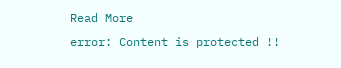Read More
error: Content is protected !!